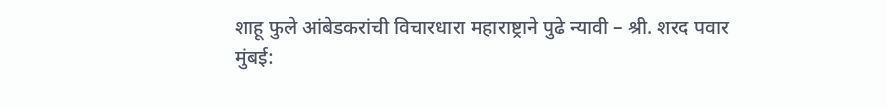शाहू फुले आंबेडकरांची विचारधारा महाराष्ट्राने पुढे न्यावी – श्री. शरद पवार
मुंबई: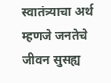स्वातंत्र्याचा अर्थ म्हणजे जनतेचे जीवन सुसह्य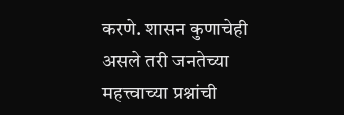करणे. शासन कुणाचेही असले तरी जनतेच्या महत्त्वाच्या प्रश्नांची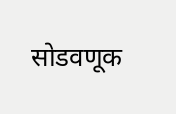सोडवणूक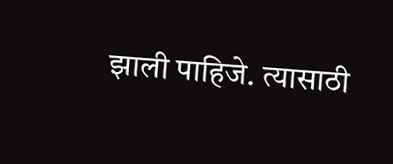झाली पाहिजे. त्यासाठी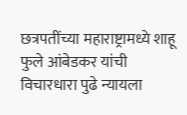छत्रपतींच्या महाराष्ट्रामध्ये शाहू फुले आंबेडकर यांची विचारधारा पुढे न्यायला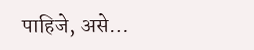पाहिजे, असे…